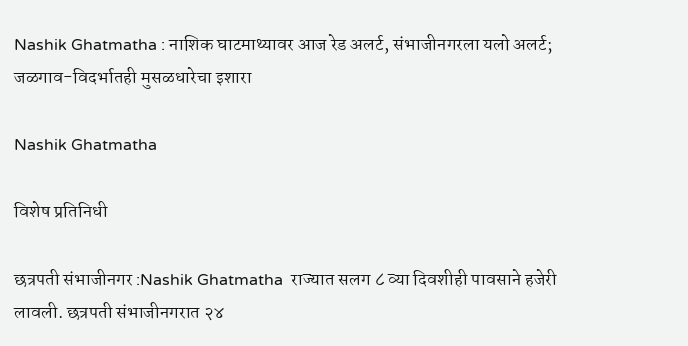Nashik Ghatmatha : नाशिक घाटमाथ्यावर आज रेड अलर्ट, संभाजीनगरला यलो अलर्ट; जळगाव-विदर्भातही मुसळधारेचा इशारा

Nashik Ghatmatha

विशेष प्रतिनिधी

छत्रपती संभाजीनगर :Nashik Ghatmatha  राज्यात सलग ८ व्या दिवशीही पावसाने हजेरी लावली. छत्रपती संभाजीनगरात २४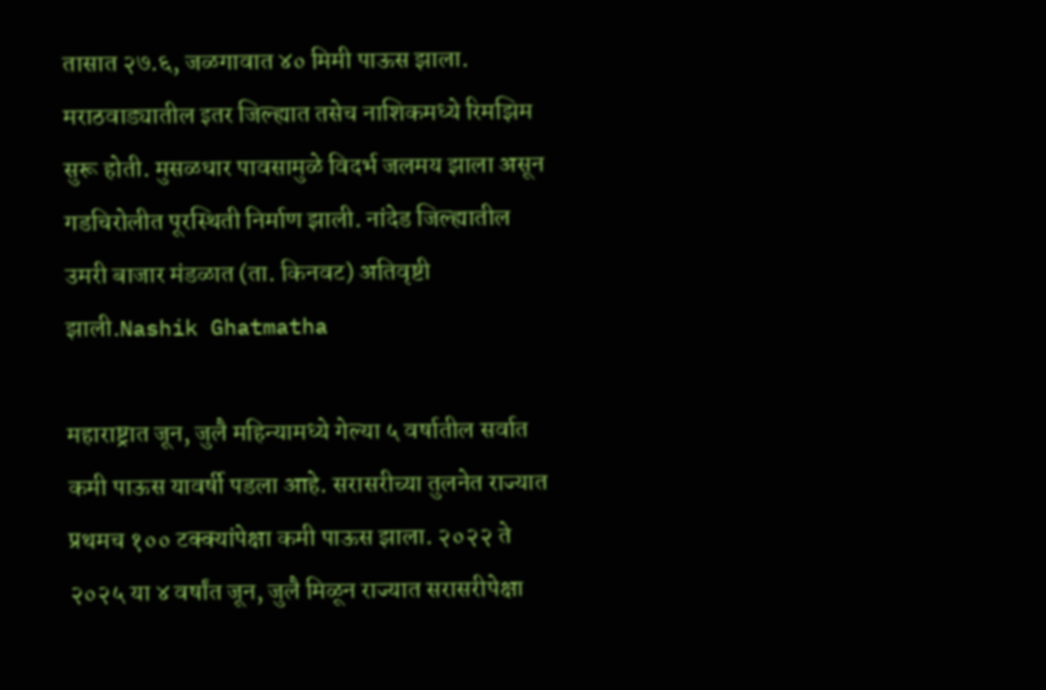तासात २७.६, जळगावात ४० मिमी पाऊस झाला. मराठवाड्यातील इतर जिल्ह्यात तसेच नाशिकमध्ये रिमझिम सुरू होती. मुसळधार पावसामुळे विदर्भ जलमय झाला असून गडचिरोलीत पूरस्थिती निर्माण झाली. नांदेड जिल्ह्यातील उमरी बाजार मंडळात (ता. किनवट) अतिवृष्टी झाली.Nashik Ghatmatha

महाराष्ट्रात जून, जुलै महिन्यामध्ये गेल्या ५ वर्षातील सर्वात कमी पाऊस यावर्षी पडला आहे. सरासरीच्या तुलनेत राज्यात प्रथमच १०० टक्क्यांपेक्षा कमी पाऊस झाला. २०२२ ते २०२५ या ४ वर्षांत जून, जुलै मिळून राज्यात सरासरीपेक्षा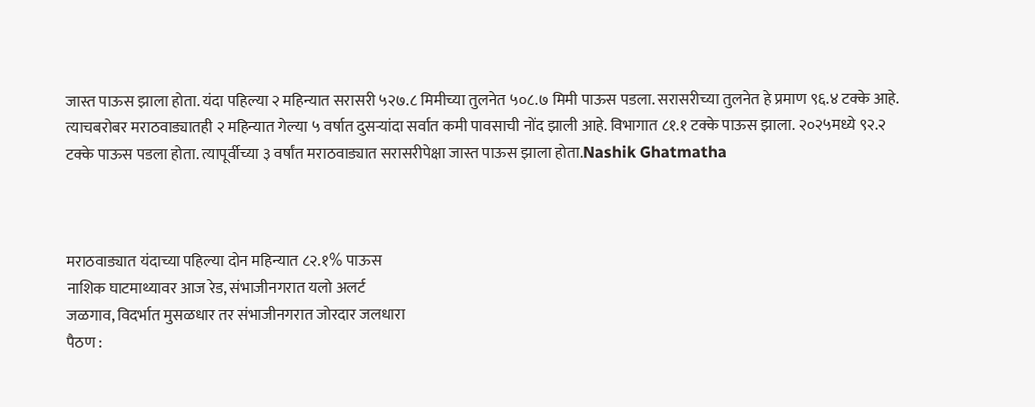जास्त पाऊस झाला होता. यंदा पहिल्या २ महिन्यात सरासरी ५२७.८ मिमीच्या तुलनेत ५०८.७ मिमी पाऊस पडला. सरासरीच्या तुलनेत हे प्रमाण ९६.४ टक्के आहे. त्याचबरोबर मराठवाड्यातही २ महिन्यात गेल्या ५ वर्षात दुसऱ्यांदा सर्वात कमी पावसाची नोंद झाली आहे. विभागात ८१.१ टक्के पाऊस झाला. २०२५मध्ये ९२.२ टक्के पाऊस पडला होता. त्यापूर्वीच्या ३ वर्षांत मराठवाड्यात सरासरीपेक्षा जास्त पाऊस झाला होता.Nashik Ghatmatha



मराठवाड्यात यंदाच्या पहिल्या दोन महिन्यात ८२.१% पाऊस
नाशिक घाटमाथ्यावर आज रेड, संभाजीनगरात यलो अलर्ट
जळगाव, विदर्भात मुसळधार तर संभाजीनगरात जोरदार जलधारा
पैठण :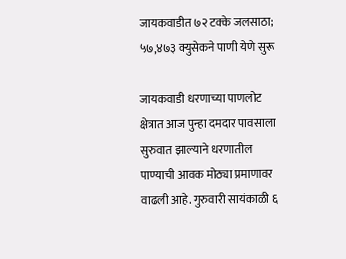जायकवाडीत ७२ टक्के जलसाठा; ५७,४७३ क्युसेकने पाणी येणे सुरू

जायकवाडी धरणाच्या पाणलोट क्षेत्रात आज पुन्हा दमदार पावसाला सुरुवात झाल्याने धरणातील पाण्याची आवक मोठ्या प्रमाणावर वाढली आहे. गुरुवारी सायंकाळी ६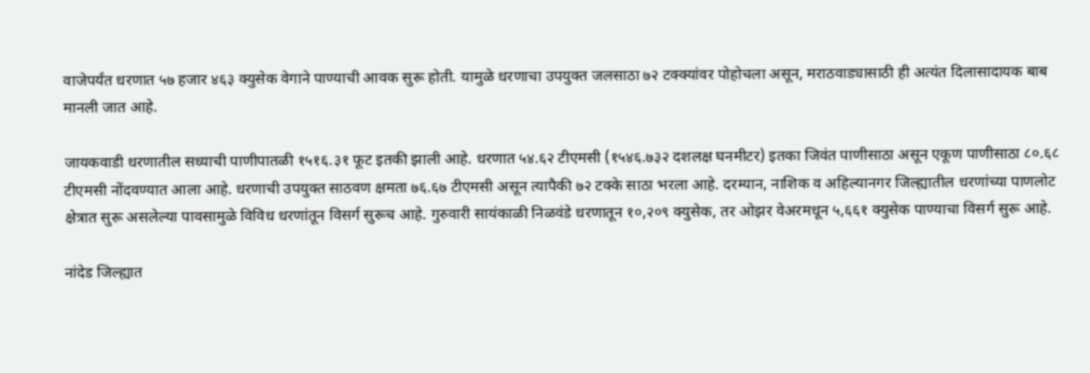वाजेपर्यंत धरणात ५७ हजार ४६३ क्युसेक वेगाने पाण्याची आवक सुरू होती. यामुळे धरणाचा उपयुक्त जलसाठा ७२ टक्क्यांवर पोहोचला असून, मराठवाड्यासाठी ही अत्यंत दिलासादायक बाब मानली जात आहे.

जायकवाडी धरणातील सध्याची पाणीपातळी १५१६.३१ फूट इतकी झाली आहे. धरणात ५४.६२ टीएमसी (१५४६.७३२ दशलक्ष घनमीटर) इतका जिवंत पाणीसाठा असून एकूण पाणीसाठा ८०.६८ टीएमसी नोंदवण्यात आला आहे. धरणाची उपयुक्त साठवण क्षमता ७६.६७ टीएमसी असून त्यापैकी ७२ टक्के साठा भरला आहे. दरम्यान, नाशिक व अहिल्यानगर जिल्ह्यातील धरणांच्या पाणलोट क्षेत्रात सुरू असलेल्या पावसामुळे विविध धरणांतून विसर्ग सुरूच आहे. गुरुवारी सायंकाळी निळवंडे धरणातून १०,२०९ क्युसेक, तर ओझर वेअरमधून ५,६६१ क्युसेक पाण्याचा विसर्ग सुरू आहे.

नांदेड जिल्ह्यात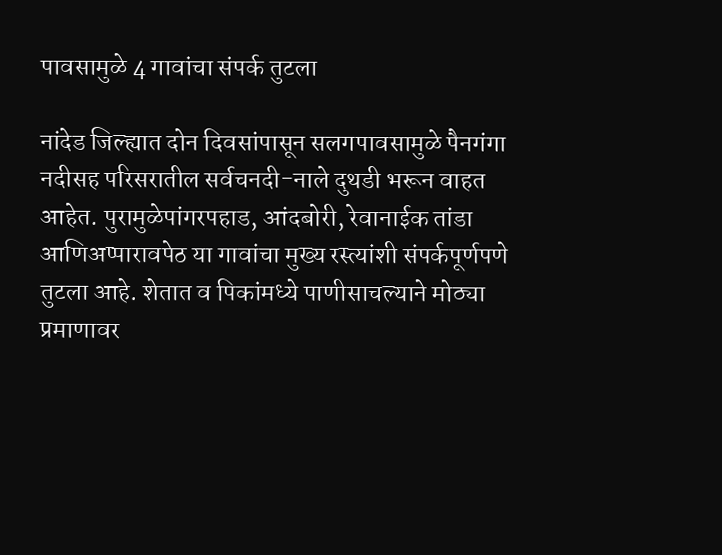पावसामुळे 4 गावांचा संपर्क तुटला

नांदेड जिल्ह्यात दोन दिवसांपासून सलगपावसामुळे पैनगंगा नदीसह परिसरातील सर्वचनदी-नाले दुथडी भरून वाहत आहेत. पुरामुळेपांगरपहाड, आंदबोरी, रेवानाईक तांडा आणिअप्पारावपेठ या गावांचा मुख्य रस्त्यांशी संपर्कपूर्णपणे तुटला आहे. शेतात व पिकांमध्ये पाणीसाचल्याने मोठ्या प्रमाणावर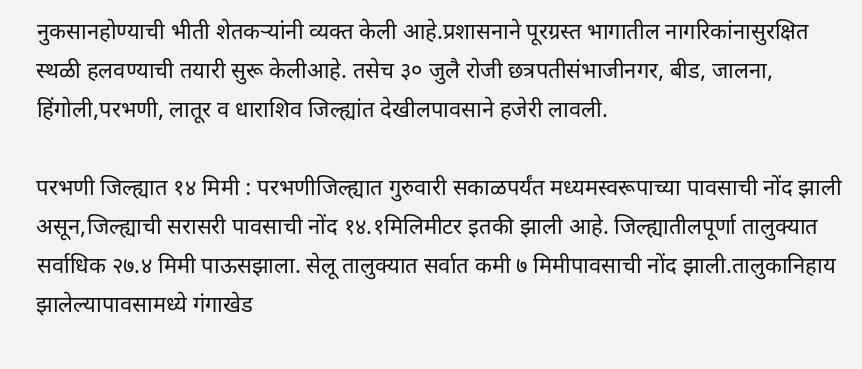नुकसानहोण्याची भीती शेतकऱ्यांनी व्यक्त केली आहे.प्रशासनाने पूरग्रस्त भागातील नागरिकांनासुरक्षित स्थळी हलवण्याची तयारी सुरू केलीआहे. तसेच ३० जुलै रोजी छत्रपतीसंभाजीनगर, बीड, जालना, हिंगोली,परभणी, लातूर व धाराशिव जिल्ह्यांत देखीलपावसाने हजेरी लावली.

परभणी जिल्ह्यात १४ मिमी : परभणीजिल्ह्यात गुरुवारी सकाळपर्यंत मध्यमस्वरूपाच्या पावसाची नोंद झाली असून,जिल्ह्याची सरासरी पावसाची नोंद १४.१मिलिमीटर इतकी झाली आहे. जिल्ह्यातीलपूर्णा तालुक्यात सर्वाधिक २७.४ मिमी पाऊसझाला. सेलू तालुक्यात सर्वात कमी ७ मिमीपावसाची नोंद झाली.तालुकानिहाय झालेल्यापावसामध्ये गंगाखेड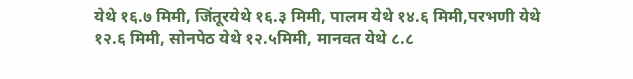येथे १६.७ मिमी, जिंतूरयेथे १६.३ मिमी, पालम येथे १४.६ मिमी,परभणी येथे १२.६ मिमी, सोनपेठ येथे १२.५मिमी, मानवत येथे ८.८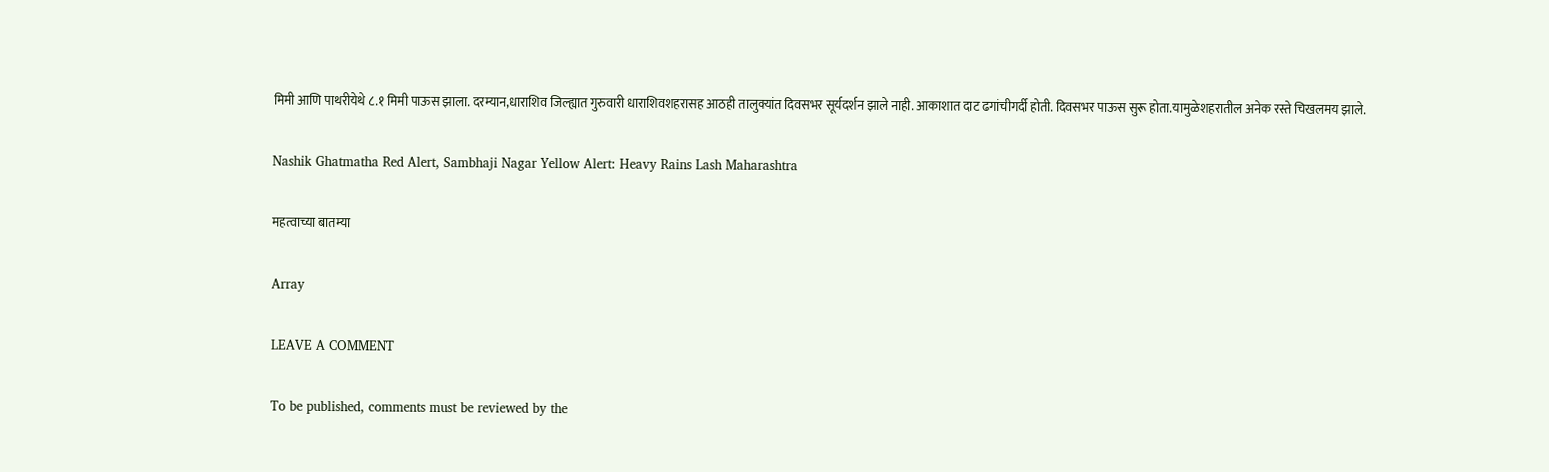मिमी आणि पाथरीयेथे ८.१ मिमी पाऊस झाला. दरम्यान,धाराशिव जिल्ह्यात गुरुवारी धाराशिवशहरासह आठही तालुक्यांत दिवसभर सूर्यदर्शन झाले नाही. आकाशात दाट ढगांचीगर्दी होती. दिवसभर पाऊस सुरू होता.यामुळेशहरातील अनेक रस्ते चिखलमय झाले.

Nashik Ghatmatha Red Alert, Sambhaji Nagar Yellow Alert: Heavy Rains Lash Maharashtra

महत्वाच्या बातम्या

Array

LEAVE A COMMENT

To be published, comments must be reviewed by the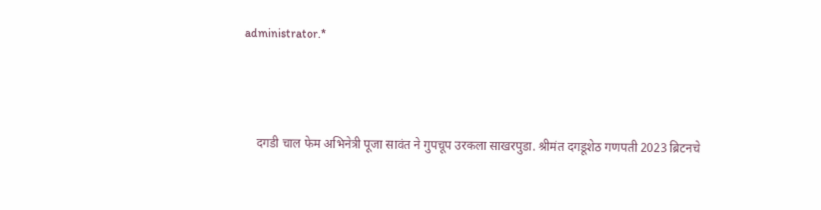administrator.*



    दगडी चाल फेम अभिनेत्री पूजा सावंत ने गुपचूप उरकला साखरपुडा. श्रीमंत दगडूशेठ गणपती 2023 ब्रिटनचे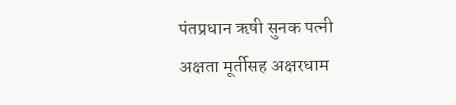पंतप्रधान ऋषी सुनक पत्नी अक्षता मूर्तीसह अक्षरधाम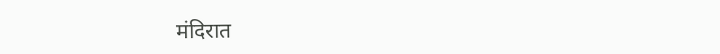मंदिरात